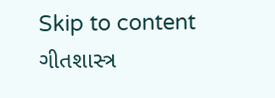Skip to content
ગીતશાસ્ત્ર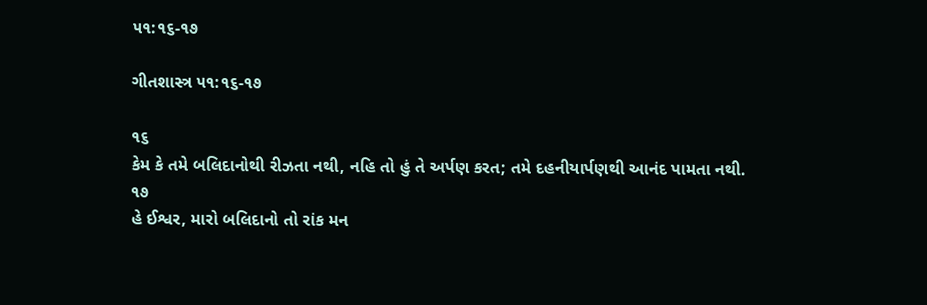૫૧:૧૬-૧૭

ગીતશાસ્ત્ર ૫૧:૧૬-૧૭

૧૬
કેમ કે તમે બલિદાનોથી રીઝતા નથી, નહિ તો હું તે અર્પણ કરત; તમે દહનીયાર્પણથી આનંદ પામતા નથી.
૧૭
હે ઈશ્વર, મારો બલિદાનો તો રાંક મન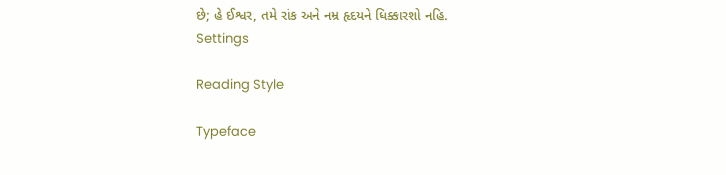છે; હે ઈશ્વર, તમે રાંક અને નમ્ર હૃદયને ધિક્કારશો નહિ.
Settings

Reading Style

Typeface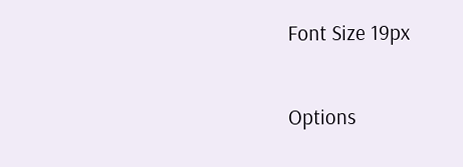Font Size 19px

Options